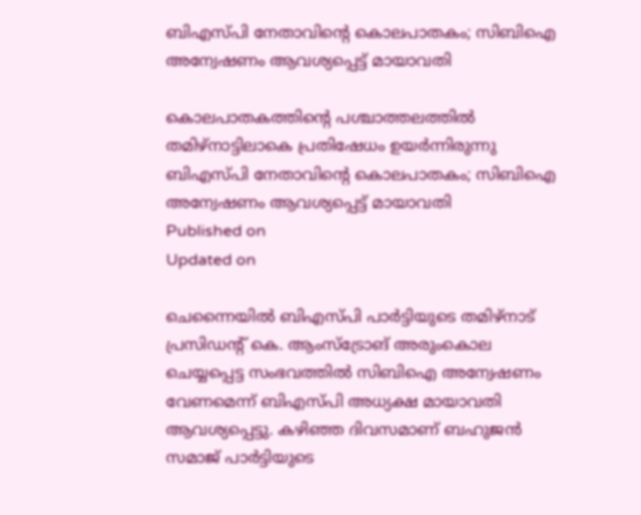ബിഎസ്‌പി നേതാവിൻ്റെ കൊലപാതകം; സിബിഐ അന്വേഷണം ആവശ്യപ്പെട്ട് മായാവതി

കൊലപാതകത്തിൻ്റെ പശ്ചാത്തലത്തിൽ തമിഴ്‌നാട്ടിലാകെ പ്രതിഷേധം ഉയർന്നിരുന്നു
ബിഎസ്‌പി നേതാവിൻ്റെ കൊലപാതകം; സിബിഐ അന്വേഷണം ആവശ്യപ്പെട്ട് മായാവതി
Published on
Updated on

ചെന്നൈയിൽ ബിഎസ്‌പി പാർട്ടിയുടെ തമിഴ്‌നാട് പ്രസിഡൻ്റ് കെ. ആംസ്ട്രോങ് അരുംകൊല ചെയ്യപ്പെട്ട സംഭവത്തിൽ സിബിഐ അന്വേഷണം വേണമെന്ന് ബിഎസ്‌പി അധ്യക്ഷ മായാവതി ആവശ്യപ്പെട്ടു. കഴിഞ്ഞ ദിവസമാണ് ബഹുജൻ സമാജ്‌ പാർട്ടിയുടെ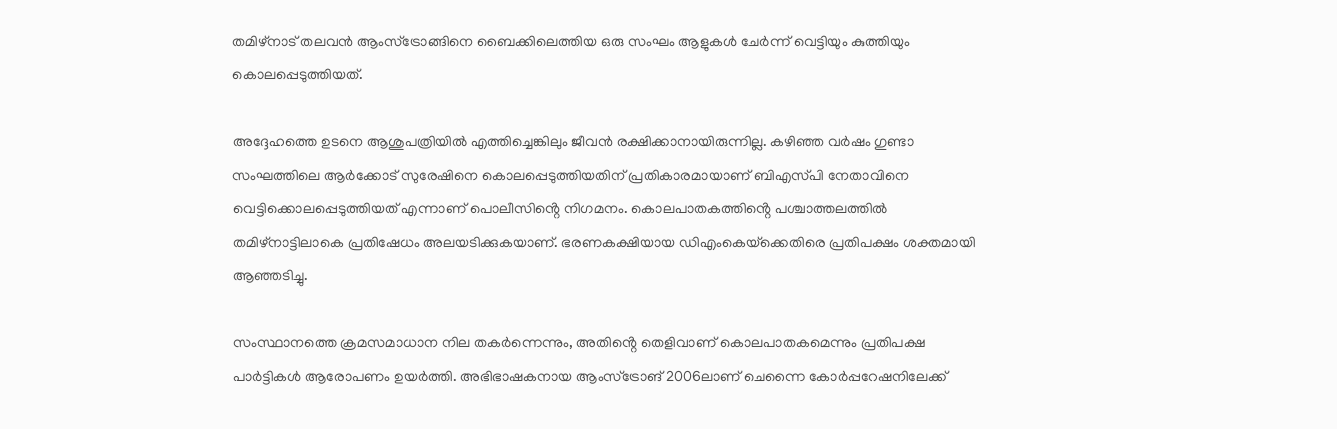തമിഴ്നാട് തലവൻ ആംസ്ട്രോങ്ങിനെ ബൈക്കിലെത്തിയ ഒരു സംഘം ആളുകൾ ചേർന്ന് വെട്ടിയും കുത്തിയും കൊലപ്പെടുത്തിയത്.

അദ്ദേഹത്തെ ഉടനെ ആശുപത്രിയിൽ എത്തിച്ചെങ്കിലും ജീവൻ രക്ഷിക്കാനായിരുന്നില്ല. കഴിഞ്ഞ വർഷം ഗുണ്ടാ സംഘത്തിലെ ആർക്കോട് സുരേഷിനെ കൊലപ്പെടുത്തിയതിന് പ്രതികാരമായാണ് ബിഎസ്‌പി നേതാവിനെ വെട്ടിക്കൊലപ്പെടുത്തിയത് എന്നാണ് പൊലീസിൻ്റെ നിഗമനം. കൊലപാതകത്തിൻ്റെ പശ്ചാത്തലത്തിൽ തമിഴ്‌നാട്ടിലാകെ പ്രതിഷേധം അലയടിക്കുകയാണ്. ഭരണകക്ഷിയായ ഡിഎംകെയ്‌ക്കെതിരെ പ്രതിപക്ഷം ശക്തമായി ആഞ്ഞടിച്ചു.

സംസ്ഥാനത്തെ ക്രമസമാധാന നില തകർന്നെന്നും, അതിൻ്റെ തെളിവാണ് കൊലപാതകമെന്നും പ്രതിപക്ഷ പാർട്ടികൾ ആരോപണം ഉയർത്തി. അഭിഭാഷകനായ ആംസ്ട്രോങ് 2006ലാണ് ചെന്നൈ കോർപ്പറേഷനിലേക്ക്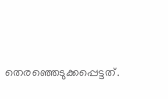തെരഞ്ഞെടുക്കപ്പെട്ടത്.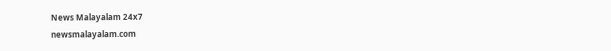News Malayalam 24x7
newsmalayalam.com